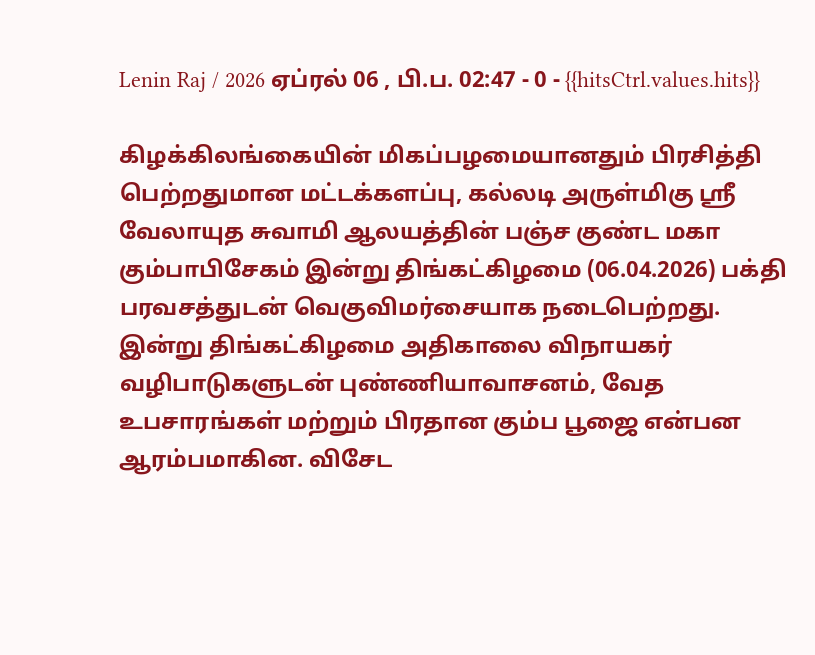Lenin Raj / 2026 ஏப்ரல் 06 , பி.ப. 02:47 - 0 - {{hitsCtrl.values.hits}}

கிழக்கிலங்கையின் மிகப்பழமையானதும் பிரசித்தி பெற்றதுமான மட்டக்களப்பு, கல்லடி அருள்மிகு ஸ்ரீ வேலாயுத சுவாமி ஆலயத்தின் பஞ்ச குண்ட மகா கும்பாபிசேகம் இன்று திங்கட்கிழமை (06.04.2026) பக்தி பரவசத்துடன் வெகுவிமர்சையாக நடைபெற்றது.
இன்று திங்கட்கிழமை அதிகாலை விநாயகர் வழிபாடுகளுடன் புண்ணியாவாசனம், வேத உபசாரங்கள் மற்றும் பிரதான கும்ப பூஜை என்பன ஆரம்பமாகின. விசேட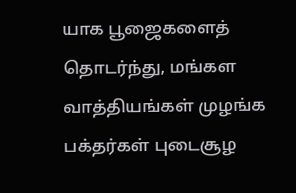யாக பூஜைகளைத் தொடர்ந்து, மங்கள வாத்தியங்கள் முழங்க பக்தர்கள் புடைசூழ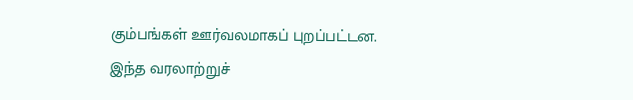கும்பங்கள் ஊர்வலமாகப் புறப்பட்டன.
இந்த வரலாற்றுச்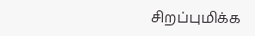சிறப்புமிக்க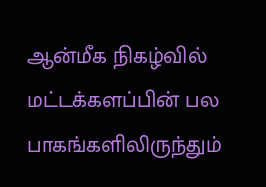ஆன்மீக நிகழ்வில் மட்டக்களப்பின் பல பாகங்களிலிருந்தும்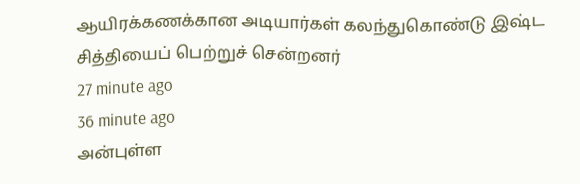ஆயிரக்கணக்கான அடியார்கள் கலந்துகொண்டு இஷ்ட சித்தியைப் பெற்றுச் சென்றனர்
27 minute ago
36 minute ago
அன்புள்ள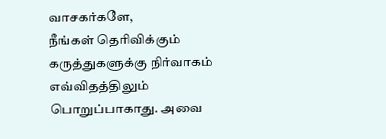வாசகர்களே,
நீங்கள் தெரிவிக்கும் கருத்துகளுக்கு நிர்வாகம் எவ்விதத்திலும் பொறுப்பாகாது. அவை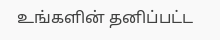உங்களின் தனிப்பட்ட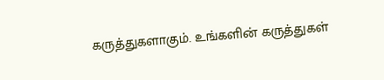கருத்துகளாகும். உங்களின் கருத்துகள்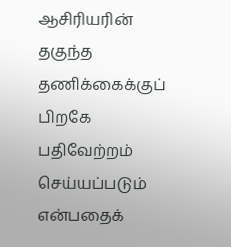ஆசிரியரின் தகுந்த தணிக்கைக்குப் பிறகே பதிவேற்றம் செய்யப்படும் என்பதைக்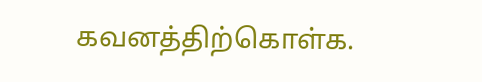கவனத்திற்கொள்க.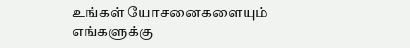உங்கள் யோசனைகளையும் எங்களுக்கு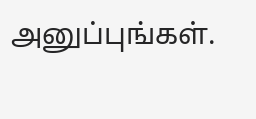அனுப்புங்கள்.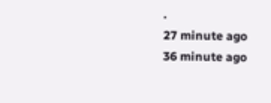.
27 minute ago
36 minute ago